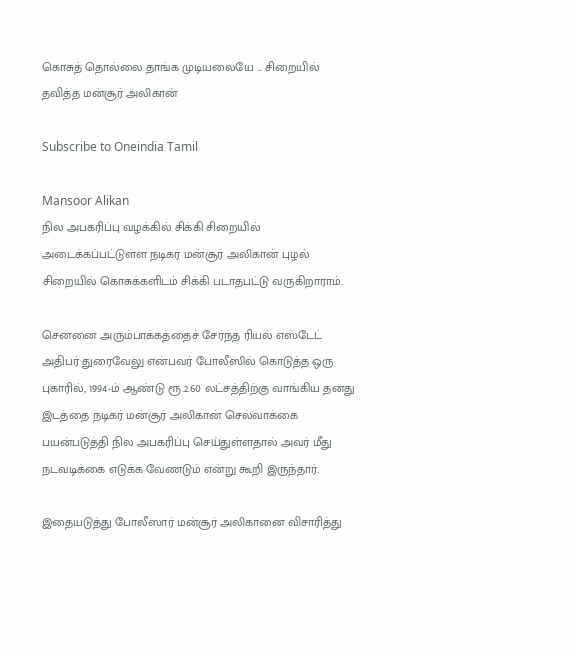கொசுத் தொல்லை தாங்க முடியலையே ... சிறையில் தவித்த மன்சூர் அலிகான்

Subscribe to Oneindia Tamil

Mansoor Alikan
நில அபகரிப்பு வழக்கில் சிக்கி சிறையில் அடைக்கப்பட்டுள்ள நடிகர் மன்சூர் அலிகான் புழல் சிறையில் கொசுக்களிடம் சிக்கி படாதபட்டு வருகிறாராம்.

சென்னை அரும்பாக்கத்தைச் சேர்ந்த ரியல் எஸ்டேட் அதிபர் துரைவேலு என்பவர் போலீஸில் கொடுத்த ஒரு புகாரில், 1994-ம் ஆண்டு ரூ.2.60 லட்சத்திற்கு வாங்கிய தனது இடத்தை நடிகர் மன்சூர் அலிகான் செல்வாக்கை பயன்படுத்தி நில அபகரிப்பு செய்துள்ளதால் அவர் மீது நடவடிக்கை எடுக்க வேணடும் என்று கூறி இருந்தார்.

இதையடுத்து போலீஸார் மன்சூர் அலிகானை விசாரித்து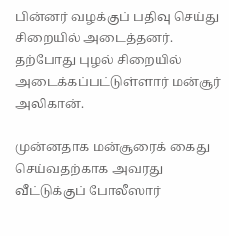பின்னர் வழக்குப் பதிவு செய்து சிறையில் அடைத்தனர். தற்போது புழல் சிறையில் அடைக்கப்பட்டுள்ளார் மன்சூர் அலிகான்.

முன்னதாக மன்சூரைக் கைது செய்வதற்காக அவரது வீட்டுக்குப் போலீஸார்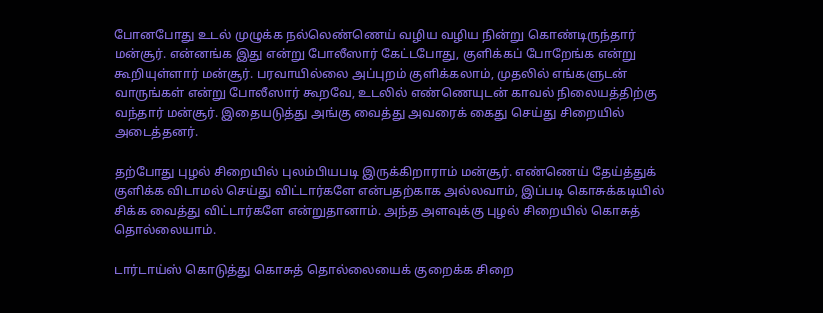போனபோது உடல் முழுக்க நல்லெண்ணெய் வழிய வழிய நின்று கொண்டிருந்தார் மன்சூர். என்னங்க இது என்று போலீஸார் கேட்டபோது, குளிக்கப் போறேங்க என்று கூறியுள்ளார் மன்சூர். பரவாயில்லை அப்புறம் குளிக்கலாம், முதலில் எங்களுடன் வாருங்கள் என்று போலீஸார் கூறவே, உடலில் எண்ணெயுடன் காவல் நிலையத்திற்கு வந்தார் மன்சூர். இதையடுத்து அங்கு வைத்து அவரைக் கைது செய்து சிறையில் அடைத்தனர்.

தற்போது புழல் சிறையில் புலம்பியபடி இருக்கிறாராம் மன்சூர். எண்ணெய் தேய்த்துக் குளிக்க விடாமல் செய்து விட்டார்களே என்பதற்காக அல்லவாம், இப்படி கொசுக்கடியில் சிக்க வைத்து விட்டார்களே என்றுதானாம். அந்த அளவுக்கு புழல் சிறையில் கொசுத் தொல்லையாம்.

டார்டாய்ஸ் கொடுத்து கொசுத் தொல்லையைக் குறைக்க சிறை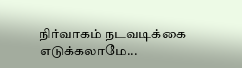நிர்வாகம் நடவடிக்கை எடுக்கலாமே...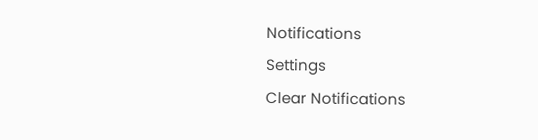Notifications
Settings
Clear Notifications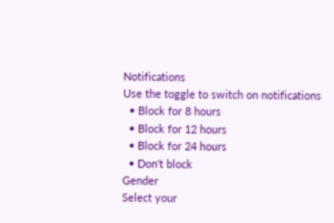Notifications
Use the toggle to switch on notifications
  • Block for 8 hours
  • Block for 12 hours
  • Block for 24 hours
  • Don't block
Gender
Select your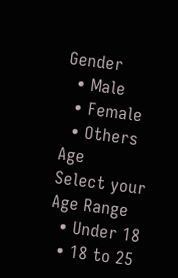Gender
  • Male
  • Female
  • Others
Age
Select your Age Range
  • Under 18
  • 18 to 25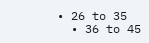• 26 to 35
  • 36 to 45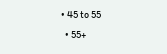• 45 to 55
  • 55+